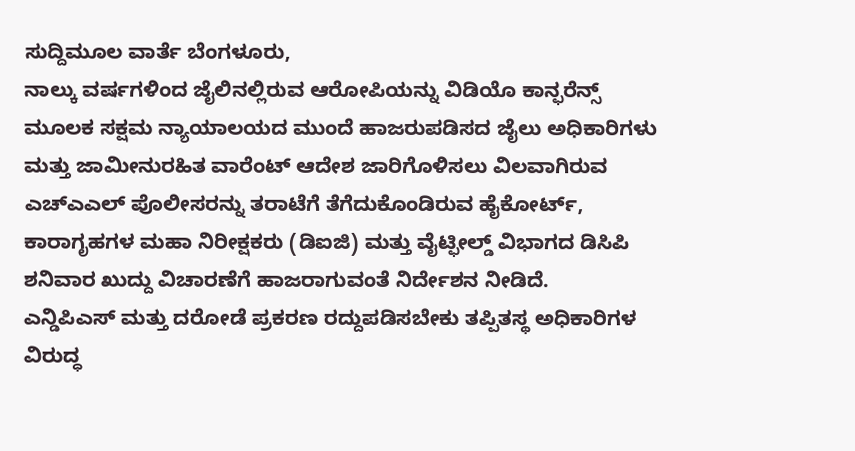ಸುದ್ದಿಮೂಲ ವಾರ್ತೆ ಬೆಂಗಳೂರು,
ನಾಲ್ಕು ವರ್ಷಗಳಿಂದ ಜೈಲಿನಲ್ಲಿರುವ ಆರೋಪಿಯನ್ನು ವಿಡಿಯೊ ಕಾನ್ಫರೆನ್ಸ್ ಮೂಲಕ ಸಕ್ಷಮ ನ್ಯಾಯಾಲಯದ ಮುಂದೆ ಹಾಜರುಪಡಿಸದ ಜೈಲು ಅಧಿಕಾರಿಗಳು ಮತ್ತು ಜಾಮೀನುರಹಿತ ವಾರೆಂಟ್ ಆದೇಶ ಜಾರಿಗೊಳಿಸಲು ವಿಲವಾಗಿರುವ ಎಚ್ಎಎಲ್ ಪೊಲೀಸರನ್ನು ತರಾಟೆಗೆ ತೆಗೆದುಕೊಂಡಿರುವ ಹೈಕೋರ್ಟ್, ಕಾರಾಗೃಹಗಳ ಮಹಾ ನಿರೀಕ್ಷಕರು (ಡಿಐಜಿ) ಮತ್ತು ವೈಟ್ಫೀಲ್ಡ್ ವಿಭಾಗದ ಡಿಸಿಪಿ ಶನಿವಾರ ಖುದ್ದು ವಿಚಾರಣೆಗೆ ಹಾಜರಾಗುವಂತೆ ನಿರ್ದೇಶನ ನೀಡಿದೆ.
ಎನ್ಡಿಪಿಎಸ್ ಮತ್ತು ದರೋಡೆ ಪ್ರಕರಣ ರದ್ದುಪಡಿಸಬೇಕು ತಪ್ಪಿತಸ್ಥ ಅಧಿಕಾರಿಗಳ ವಿರುದ್ಧ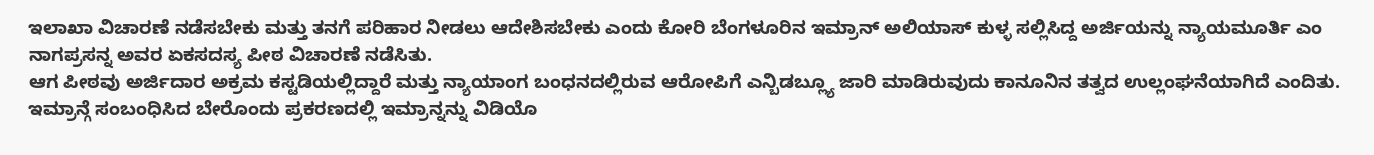ಇಲಾಖಾ ವಿಚಾರಣೆ ನಡೆಸಬೇಕು ಮತ್ತು ತನಗೆ ಪರಿಹಾರ ನೀಡಲು ಆದೇಶಿಸಬೇಕು ಎಂದು ಕೋರಿ ಬೆಂಗಳೂರಿನ ಇಮ್ರಾನ್ ಅಲಿಯಾಸ್ ಕುಳ್ಳ ಸಲ್ಲಿಸಿದ್ದ ಅರ್ಜಿಯನ್ನು ನ್ಯಾಯಮೂರ್ತಿ ಎಂ ನಾಗಪ್ರಸನ್ನ ಅವರ ಏಕಸದಸ್ಯ ಪೀಠ ವಿಚಾರಣೆ ನಡೆಸಿತು.
ಆಗ ಪೀಠವು ಅರ್ಜಿದಾರ ಅಕ್ರಮ ಕಸ್ಟಡಿಯಲ್ಲಿದ್ದಾರೆ ಮತ್ತು ನ್ಯಾಯಾಂಗ ಬಂಧನದಲ್ಲಿರುವ ಆರೋಪಿಗೆ ಎನ್ಬಿಡಬ್ಲ್ಯೂ ಜಾರಿ ಮಾಡಿರುವುದು ಕಾನೂನಿನ ತತ್ವದ ಉಲ್ಲಂಘನೆಯಾಗಿದೆ ಎಂದಿತು.
ಇಮ್ರಾನ್ಗೆ ಸಂಬಂಧಿಸಿದ ಬೇರೊಂದು ಪ್ರಕರಣದಲ್ಲಿ ಇಮ್ರಾನ್ನನ್ನು ವಿಡಿಯೊ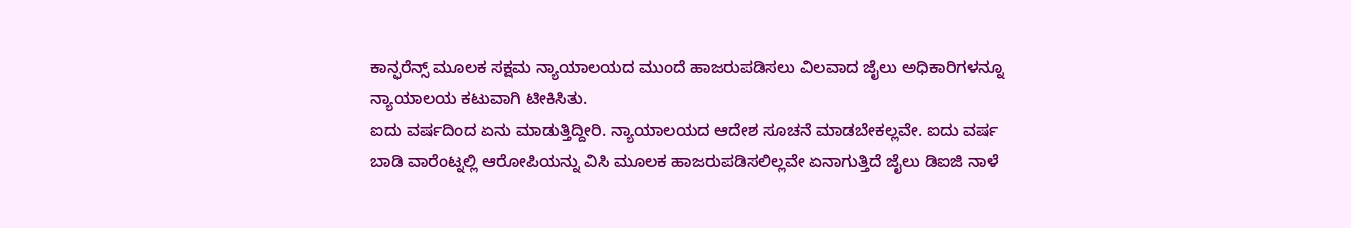ಕಾನ್ಫರೆನ್ಸ್ ಮೂಲಕ ಸಕ್ಷಮ ನ್ಯಾಯಾಲಯದ ಮುಂದೆ ಹಾಜರುಪಡಿಸಲು ವಿಲವಾದ ಜೈಲು ಅಧಿಕಾರಿಗಳನ್ನೂ ನ್ಯಾಯಾಲಯ ಕಟುವಾಗಿ ಟೀಕಿಸಿತು.
ಐದು ವರ್ಷದಿಂದ ಏನು ಮಾಡುತ್ತಿದ್ದೀರಿ. ನ್ಯಾಯಾಲಯದ ಆದೇಶ ಸೂಚನೆ ಮಾಡಬೇಕಲ್ಲವೇ. ಐದು ವರ್ಷ ಬಾಡಿ ವಾರೆಂಟ್ನಲ್ಲಿ ಆರೋಪಿಯನ್ನು ವಿಸಿ ಮೂಲಕ ಹಾಜರುಪಡಿಸಲಿಲ್ಲವೇ ಏನಾಗುತ್ತಿದೆ ಜೈಲು ಡಿಐಜಿ ನಾಳೆ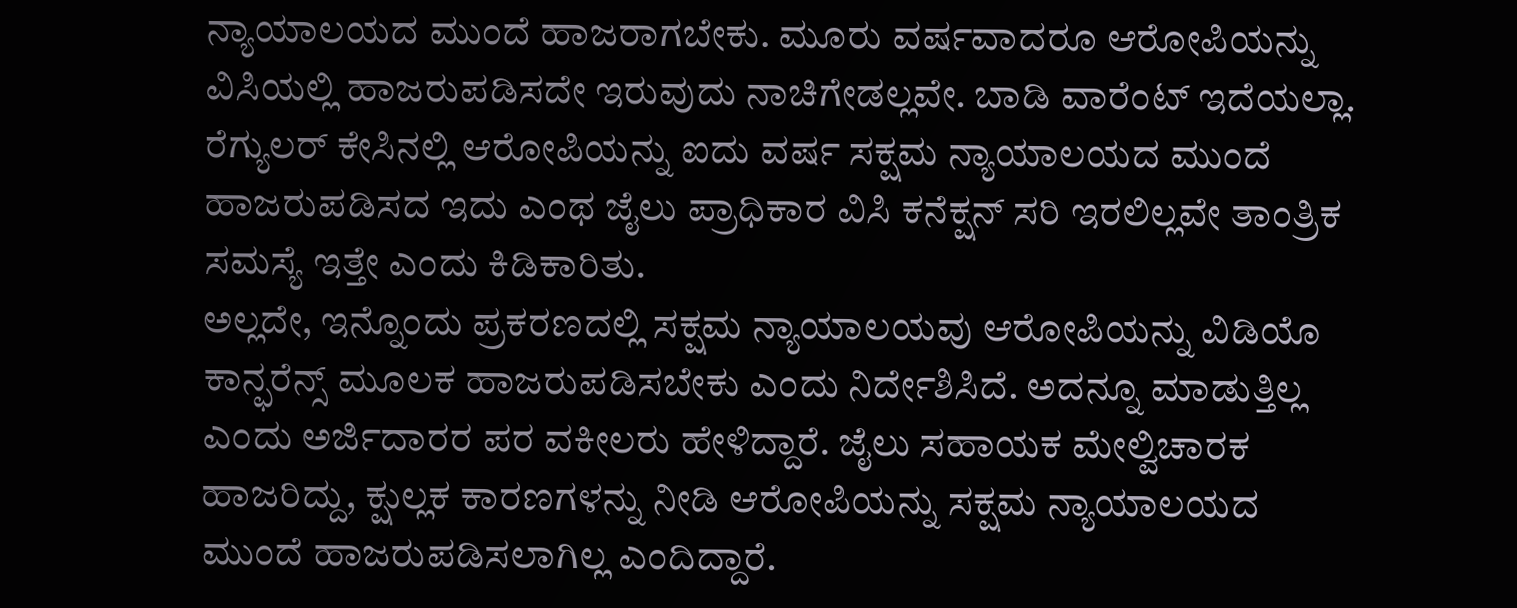ನ್ಯಾಯಾಲಯದ ಮುಂದೆ ಹಾಜರಾಗಬೇಕು. ಮೂರು ವರ್ಷವಾದರೂ ಆರೋಪಿಯನ್ನು ವಿಸಿಯಲ್ಲಿ ಹಾಜರುಪಡಿಸದೇ ಇರುವುದು ನಾಚಿಗೇಡಲ್ಲವೇ. ಬಾಡಿ ವಾರೆಂಟ್ ಇದೆಯಲ್ಲಾ. ರೆಗ್ಯುಲರ್ ಕೇಸಿನಲ್ಲಿ ಆರೋಪಿಯನ್ನು ಐದು ವರ್ಷ ಸಕ್ಷಮ ನ್ಯಾಯಾಲಯದ ಮುಂದೆ ಹಾಜರುಪಡಿಸದ ಇದು ಎಂಥ ಜೈಲು ಪ್ರಾಧಿಕಾರ ವಿಸಿ ಕನೆಕ್ಷನ್ ಸರಿ ಇರಲಿಲ್ಲವೇ ತಾಂತ್ರಿಕ ಸಮಸ್ಯೆ ಇತ್ತೇ ಎಂದು ಕಿಡಿಕಾರಿತು.
ಅಲ್ಲದೇ, ಇನ್ನೊಂದು ಪ್ರಕರಣದಲ್ಲಿ ಸಕ್ಷಮ ನ್ಯಾಯಾಲಯವು ಆರೋಪಿಯನ್ನು ವಿಡಿಯೊ ಕಾನ್ಫರೆನ್ಸ್ ಮೂಲಕ ಹಾಜರುಪಡಿಸಬೇಕು ಎಂದು ನಿರ್ದೇಶಿಸಿದೆ. ಅದನ್ನೂ ಮಾಡುತ್ತಿಲ್ಲ ಎಂದು ಅರ್ಜಿದಾರರ ಪರ ವಕೀಲರು ಹೇಳಿದ್ದಾರೆ. ಜೈಲು ಸಹಾಯಕ ಮೇಲ್ವಿಚಾರಕ ಹಾಜರಿದ್ದು, ಕ್ಷುಲ್ಲಕ ಕಾರಣಗಳನ್ನು ನೀಡಿ ಆರೋಪಿಯನ್ನು ಸಕ್ಷಮ ನ್ಯಾಯಾಲಯದ ಮುಂದೆ ಹಾಜರುಪಡಿಸಲಾಗಿಲ್ಲ ಎಂದಿದ್ದಾರೆ.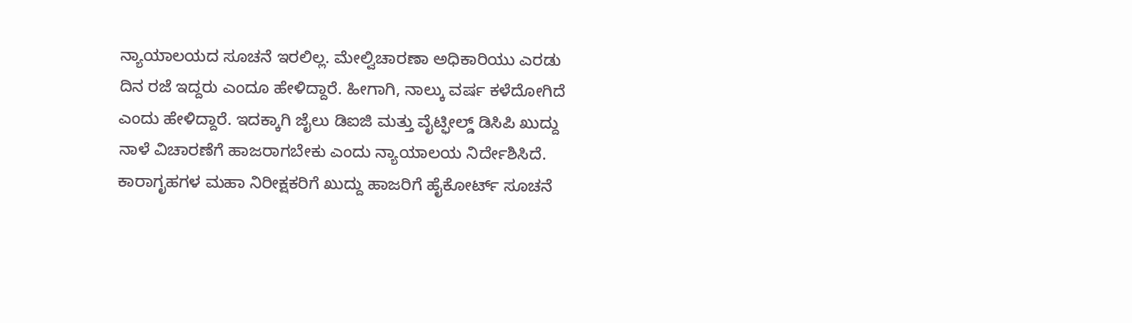ನ್ಯಾಯಾಲಯದ ಸೂಚನೆ ಇರಲಿಲ್ಲ. ಮೇಲ್ವಿಚಾರಣಾ ಅಧಿಕಾರಿಯು ಎರಡು ದಿನ ರಜೆ ಇದ್ದರು ಎಂದೂ ಹೇಳಿದ್ದಾರೆ. ಹೀಗಾಗಿ, ನಾಲ್ಕು ವರ್ಷ ಕಳೆದೋಗಿದೆ ಎಂದು ಹೇಳಿದ್ದಾರೆ. ಇದಕ್ಕಾಗಿ ಜೈಲು ಡಿಐಜಿ ಮತ್ತು ವೈಟ್ಫೀಲ್ಡ್ ಡಿಸಿಪಿ ಖುದ್ದು ನಾಳೆ ವಿಚಾರಣೆಗೆ ಹಾಜರಾಗಬೇಕು ಎಂದು ನ್ಯಾಯಾಲಯ ನಿರ್ದೇಶಿಸಿದೆ.
ಕಾರಾಗೃಹಗಳ ಮಹಾ ನಿರೀಕ್ಷಕರಿಗೆ ಖುದ್ದು ಹಾಜರಿಗೆ ಹೈಕೋರ್ಟ್ ಸೂಚನೆ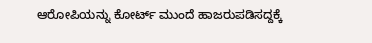ಆರೋಪಿಯನ್ನು ಕೋರ್ಟ್ ಮುಂದೆ ಹಾಜರುಪಡಿಸದ್ದಕ್ಕೆ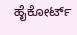ಹೈಕೋರ್ಟ್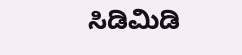ಸಿಡಿಮಿಡಿ